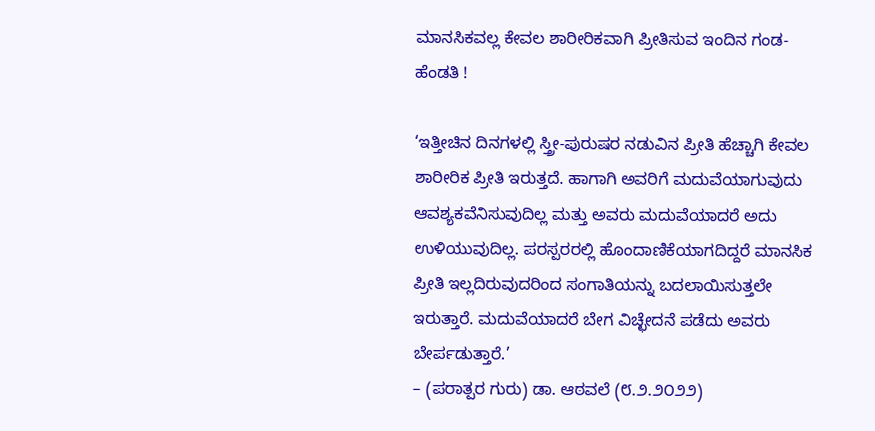ಮಾನಸಿಕವಲ್ಲ ಕೇವಲ ಶಾರೀರಿಕವಾಗಿ ಪ್ರೀತಿಸುವ ಇಂದಿನ ಗಂಡ-ಹೆಂಡತಿ !

‘ಇತ್ತೀಚಿನ ದಿನಗಳಲ್ಲಿ ಸ್ತ್ರೀ-ಪುರುಷರ ನಡುವಿನ ಪ್ರೀತಿ ಹೆಚ್ಚಾಗಿ ಕೇವಲ ಶಾರೀರಿಕ ಪ್ರೀತಿ ಇರುತ್ತದೆ. ಹಾಗಾಗಿ ಅವರಿಗೆ ಮದುವೆಯಾಗುವುದು ಆವಶ್ಯಕವೆನಿಸುವುದಿಲ್ಲ ಮತ್ತು ಅವರು ಮದುವೆಯಾದರೆ ಅದು ಉಳಿಯುವುದಿಲ್ಲ. ಪರಸ್ಪರರಲ್ಲಿ ಹೊಂದಾಣಿಕೆಯಾಗದಿದ್ದರೆ ಮಾನಸಿಕ ಪ್ರೀತಿ ಇಲ್ಲದಿರುವುದರಿಂದ ಸಂಗಾತಿಯನ್ನು ಬದಲಾಯಿಸುತ್ತಲೇ ಇರುತ್ತಾರೆ. ಮದುವೆಯಾದರೆ ಬೇಗ ವಿಚ್ಛೇದನೆ ಪಡೆದು ಅವರು ಬೇರ್ಪಡುತ್ತಾರೆ.’
– (ಪರಾತ್ಪರ ಗುರು) ಡಾ. ಆಠವಲೆ (೮.೨.೨೦೨೨)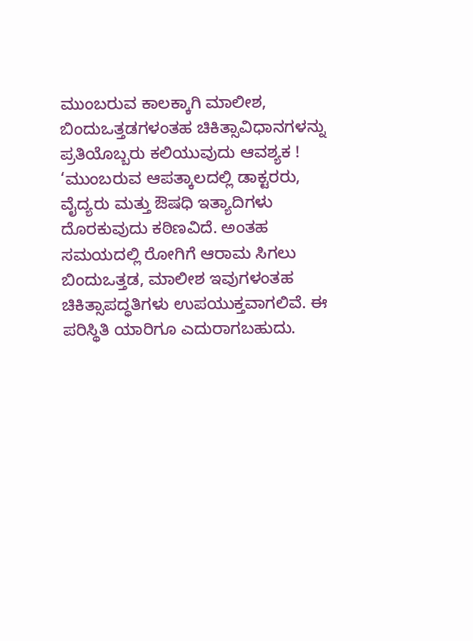ಮುಂಬರುವ ಕಾಲಕ್ಕಾಗಿ ಮಾಲೀಶ, ಬಿಂದುಒತ್ತಡಗಳಂತಹ ಚಿಕಿತ್ಸಾವಿಧಾನಗಳನ್ನು ಪ್ರತಿಯೊಬ್ಬರು ಕಲಿಯುವುದು ಆವಶ್ಯಕ !
‘ಮುಂಬರುವ ಆಪತ್ಕಾಲದಲ್ಲಿ ಡಾಕ್ಟರರು, ವೈದ್ಯರು ಮತ್ತು ಔಷಧಿ ಇತ್ಯಾದಿಗಳು ದೊರಕುವುದು ಕಠಿಣವಿದೆ. ಅಂತಹ ಸಮಯದಲ್ಲಿ ರೋಗಿಗೆ ಆರಾಮ ಸಿಗಲು ಬಿಂದುಒತ್ತಡ, ಮಾಲೀಶ ಇವುಗಳಂತಹ ಚಿಕಿತ್ಸಾಪದ್ಧತಿಗಳು ಉಪಯುಕ್ತವಾಗಲಿವೆ. ಈ ಪರಿಸ್ಥಿತಿ ಯಾರಿಗೂ ಎದುರಾಗಬಹುದು.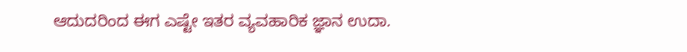ಆದುದರಿಂದ ಈಗ ಎಷ್ಟೇ ಇತರ ವ್ಯವಹಾರಿಕ ಜ್ಞಾನ ಉದಾ.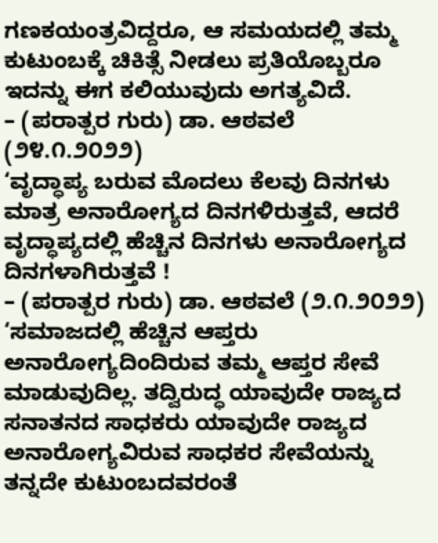ಗಣಕಯಂತ್ರವಿದ್ದರೂ, ಆ ಸಮಯದಲ್ಲಿ ತಮ್ಮ ಕುಟುಂಬಕ್ಕೆ ಚಿಕಿತ್ಸೆ ನೀಡಲು ಪ್ರತಿಯೊಬ್ಬರೂ ಇದನ್ನು ಈಗ ಕಲಿಯುವುದು ಅಗತ್ಯವಿದೆ.
– (ಪರಾತ್ಪರ ಗುರು) ಡಾ. ಆಠವಲೆ (೨೪.೧.೨೦೨೨)
‘ವೃದ್ಧಾಪ್ಯ ಬರುವ ಮೊದಲು ಕೆಲವು ದಿನಗಳು ಮಾತ್ರ ಅನಾರೋಗ್ಯದ ದಿನಗಳಿರುತ್ತವೆ, ಆದರೆ ವೃದ್ಧಾಪ್ಯದಲ್ಲಿ ಹೆಚ್ಚಿನ ದಿನಗಳು ಅನಾರೋಗ್ಯದ ದಿನಗಳಾಗಿರುತ್ತವೆ !
– (ಪರಾತ್ಪರ ಗುರು) ಡಾ. ಆಠವಲೆ (೨.೧.೨೦೨೨)
‘ಸಮಾಜದಲ್ಲಿ ಹೆಚ್ಚಿನ ಆಪ್ತರು ಅನಾರೋಗ್ಯದಿಂದಿರುವ ತಮ್ಮ ಆಪ್ತರ ಸೇವೆ ಮಾಡುವುದಿಲ್ಲ. ತದ್ವಿರುದ್ಧ ಯಾವುದೇ ರಾಜ್ಯದ ಸನಾತನದ ಸಾಧಕರು ಯಾವುದೇ ರಾಜ್ಯದ ಅನಾರೋಗ್ಯವಿರುವ ಸಾಧಕರ ಸೇವೆಯನ್ನು ತನ್ನದೇ ಕುಟುಂಬದವರಂತೆ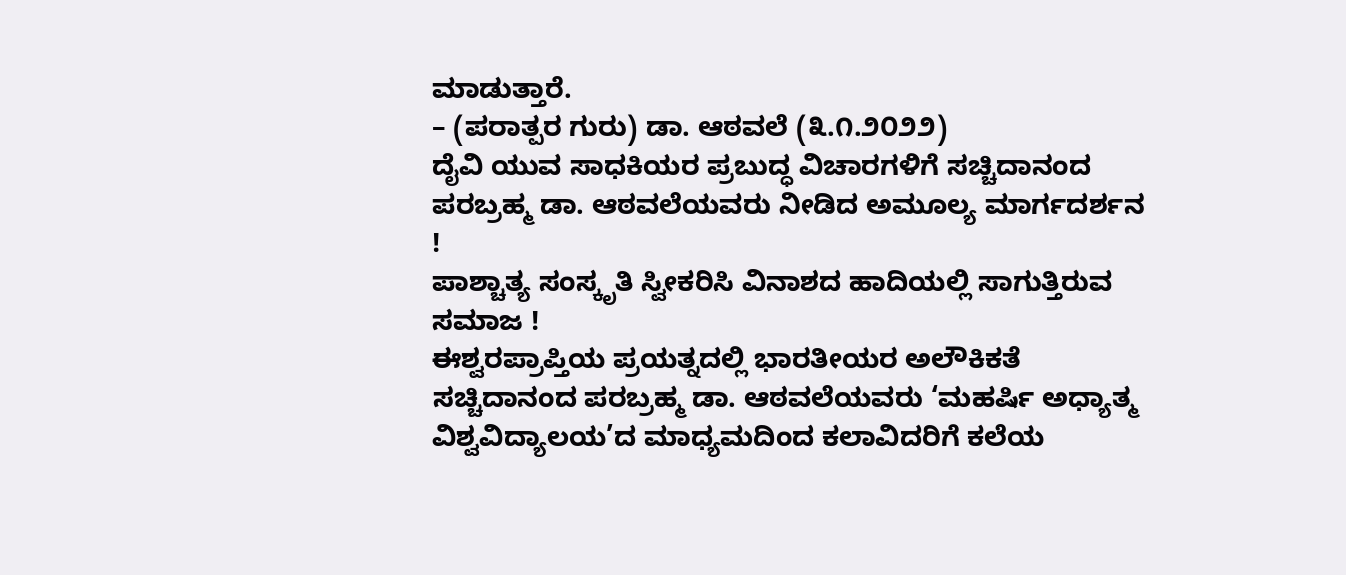ಮಾಡುತ್ತಾರೆ.
– (ಪರಾತ್ಪರ ಗುರು) ಡಾ. ಆಠವಲೆ (೩.೧.೨೦೨೨)
ದೈವಿ ಯುವ ಸಾಧಕಿಯರ ಪ್ರಬುದ್ಧ ವಿಚಾರಗಳಿಗೆ ಸಚ್ಚಿದಾನಂದ ಪರಬ್ರಹ್ಮ ಡಾ. ಆಠವಲೆಯವರು ನೀಡಿದ ಅಮೂಲ್ಯ ಮಾರ್ಗದರ್ಶನ !
ಪಾಶ್ಚಾತ್ಯ ಸಂಸ್ಕೃತಿ ಸ್ವೀಕರಿಸಿ ವಿನಾಶದ ಹಾದಿಯಲ್ಲಿ ಸಾಗುತ್ತಿರುವ ಸಮಾಜ !
ಈಶ್ವರಪ್ರಾಪ್ತಿಯ ಪ್ರಯತ್ನದಲ್ಲಿ ಭಾರತೀಯರ ಅಲೌಕಿಕತೆ
ಸಚ್ಚಿದಾನಂದ ಪರಬ್ರಹ್ಮ ಡಾ. ಆಠವಲೆಯವರು ‘ಮಹರ್ಷಿ ಅಧ್ಯಾತ್ಮ ವಿಶ್ವವಿದ್ಯಾಲಯ’ದ ಮಾಧ್ಯಮದಿಂದ ಕಲಾವಿದರಿಗೆ ಕಲೆಯ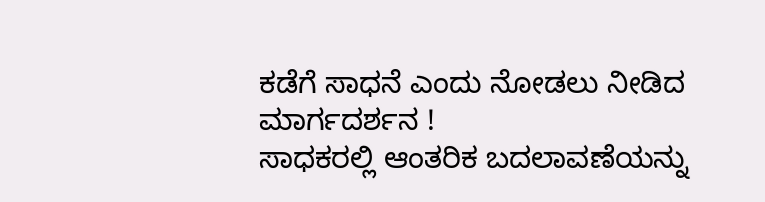ಕಡೆಗೆ ಸಾಧನೆ ಎಂದು ನೋಡಲು ನೀಡಿದ ಮಾರ್ಗದರ್ಶನ !
ಸಾಧಕರಲ್ಲಿ ಆಂತರಿಕ ಬದಲಾವಣೆಯನ್ನು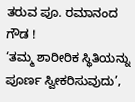ತರುವ ಪೂ. ರಮಾನಂದ ಗೌಡ !
‘ತಮ್ಮ ಶಾರೀರಿಕ ಸ್ಥಿತಿಯನ್ನು ಪೂರ್ಣ ಸ್ವೀಕರಿಸುವುದು’,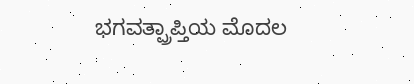ಭಗವತ್ಪ್ರಾಪ್ತಿಯ ಮೊದಲ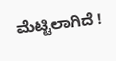ಮೆಟ್ಟಿಲಾಗಿದೆ !